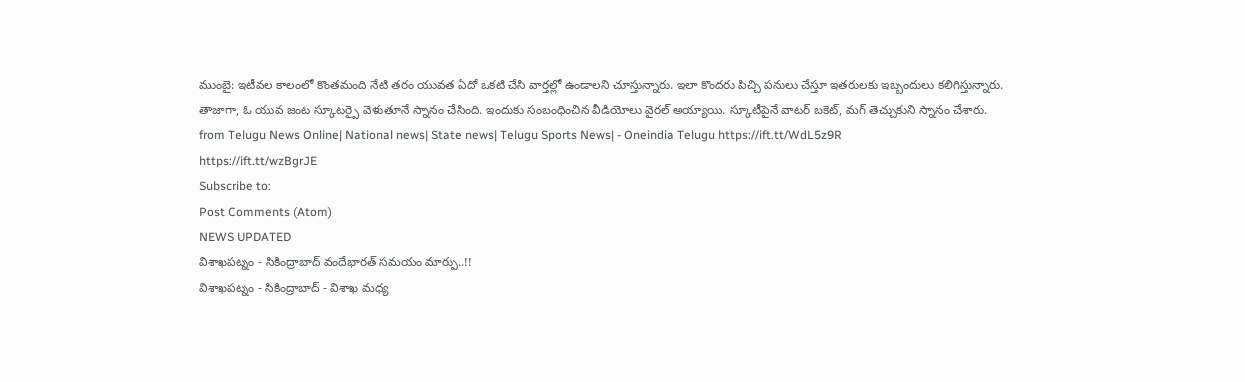ముంబై: ఇటీవల కాలంలో కొంతమంది నేటి తరం యువత ఏదో ఒకటి చేసి వార్తల్లో ఉండాలని చూస్తున్నారు. ఇలా కొందరు పిచ్చి పనులు చేస్తూ ఇతరులకు ఇబ్బందులు కలిగిస్తున్నారు. తాజాగా, ఓ యువ జంట స్కూటర్పై వెళుతూనే స్నానం చేసింది. ఇందుకు సంబంధించిన వీడియోలు వైరల్ అయ్యాయి. స్కూటీపైనే వాటర్ బకెట్, మగ్ తెచ్చుకుని స్నానం చేశారు.
from Telugu News Online| National news| State news| Telugu Sports News| - Oneindia Telugu https://ift.tt/WdL5z9R
https://ift.tt/wzBgrJE
Subscribe to:
Post Comments (Atom)
NEWS UPDATED
విశాఖపట్నం - సికింద్రాబాద్ వందేభారత్ సమయం మార్పు..!!
విశాఖపట్నం - సికింద్రాబాద్ - విశాఖ మధ్య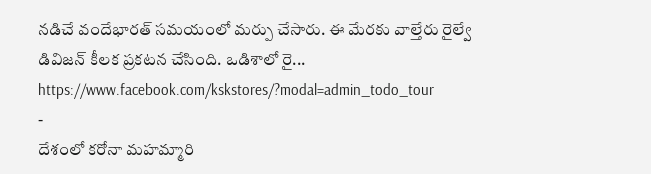నడిచే వందేభారత్ సమయంలో మర్పు చేసారు. ఈ మేరకు వాల్తేరు రైల్వే డివిజన్ కీలక ప్రకటన చేసింది. ఒడిశాలో రై...
https://www.facebook.com/kskstores/?modal=admin_todo_tour
-
దేశంలో కరోనా మహమ్మారి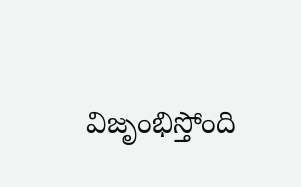విజృంభిస్తోంది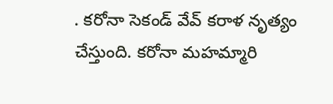. కరోనా సెకండ్ వేవ్ కరాళ నృత్యం చేస్తుంది. కరోనా మహమ్మారి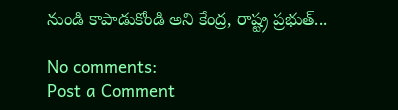నుండి కాపాడుకోండి అని కేంద్ర, రాష్ట్ర ప్రభుత్...

No comments:
Post a Comment